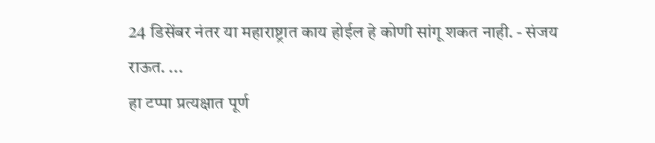24 डिसेंबर नंतर या महाराष्ट्रात काय होईल हे कोणी सांगू शकत नाही. - संजय राऊत. ...
हा टप्पा प्रत्यक्षात पूर्ण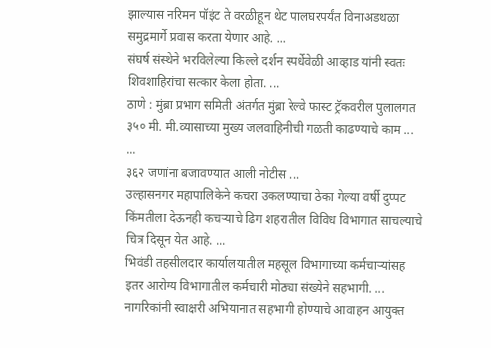झाल्यास नरिमन पॉइंट ते वरळीहून थेट पालघरपर्यंत विनाअडथळा समुद्रमार्गे प्रवास करता येणार आहे. ...
संघर्ष संस्थेने भरविलेल्या किल्ले दर्शन स्पर्धेवेळी आव्हाड यांनी स्वतः शिवशाहिरांचा सत्कार केला होता. ...
ठाणे : मुंब्रा प्रभाग समिती अंतर्गत मुंब्रा रेल्वे फास्ट ट्रॅकवरील पुलालगत ३५० मी. मी.व्यासाच्या मुख्य जलवाहिनीची गळती काढण्याचे काम ... ...
३६२ जणांना बजावण्यात आली नोटीस ...
उल्हासनगर महापालिकेने कचरा उकलण्याचा ठेका गेल्या वर्षी दुप्पट किंमतीला देऊनही कचऱ्याचे ढिग शहरातील विविध विभागात साचल्याचे चित्र दिसून येत आहे. ...
भिवंडी तहसीलदार कार्यालयातील महसूल विभागाच्या कर्मचाऱ्यांसह इतर आरोग्य विभागातील कर्मचारी मोठ्या संख्येने सहभागी. ...
नागरिकांनी स्वाक्षरी अभियानात सहभागी होण्याचे आवाहन आयुक्त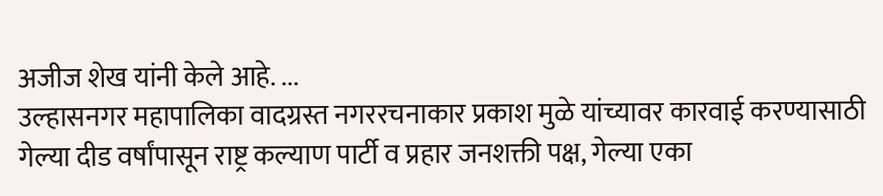अजीज शेख यांनी केले आहे. ...
उल्हासनगर महापालिका वादग्रस्त नगररचनाकार प्रकाश मुळे यांच्यावर कारवाई करण्यासाठी गेल्या दीड वर्षांपासून राष्ट्र कल्याण पार्टी व प्रहार जनशक्ती पक्ष, गेल्या एका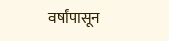वर्षांपासून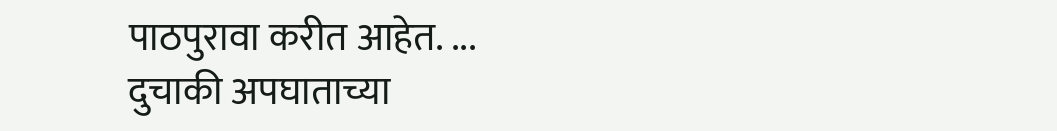पाठपुरावा करीत आहेत. ...
दुचाकी अपघाताच्या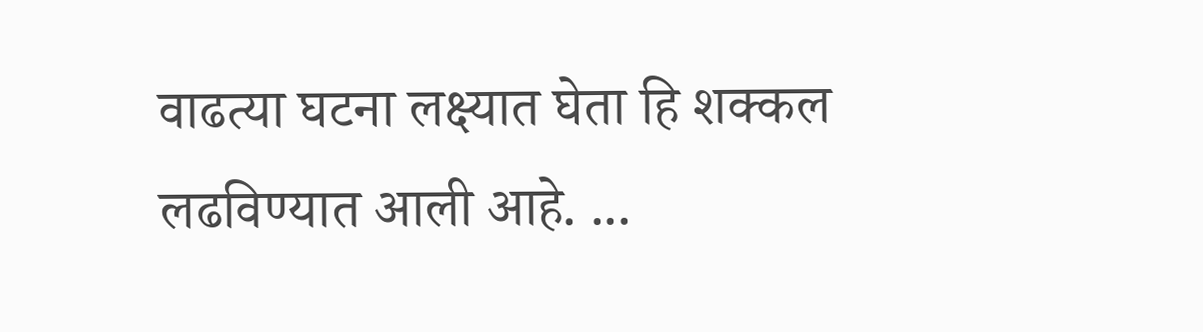वाढत्या घटना लक्ष्यात घेता हि शक्कल लढविण्यात आली आहे. ...